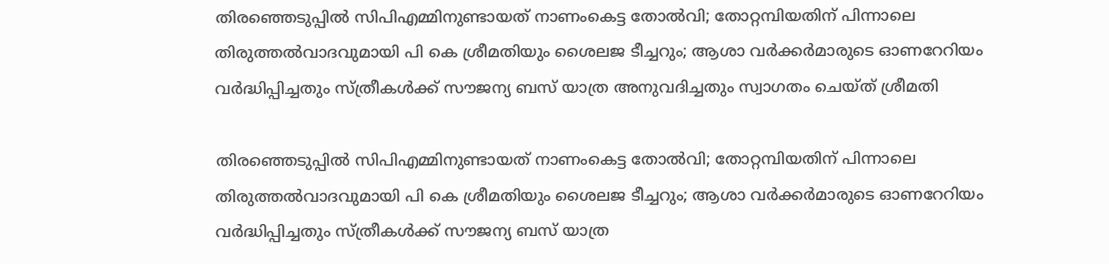തിരഞ്ഞെടുപ്പില്‍ സിപിഎമ്മിനുണ്ടായത് നാണംകെട്ട തോല്‍വി; തോറ്റമ്പിയതിന് പിന്നാലെ തിരുത്തല്‍വാദവുമായി പി കെ ശ്രീമതിയും ശൈലജ ടീച്ചറും; ആശാ വര്‍ക്കര്‍മാരുടെ ഓണറേറിയം വര്‍ദ്ധിപ്പിച്ചതും സ്ത്രീകള്‍ക്ക് സൗജന്യ ബസ് യാത്ര അനുവദിച്ചതും സ്വാഗതം ചെയ്ത് ശ്രീമതി

തിരഞ്ഞെടുപ്പില്‍ സിപിഎമ്മിനുണ്ടായത് നാണംകെട്ട തോല്‍വി; തോറ്റമ്പിയതിന് പിന്നാലെ തിരുത്തല്‍വാദവുമായി പി കെ ശ്രീമതിയും ശൈലജ ടീച്ചറും; ആശാ വര്‍ക്കര്‍മാരുടെ ഓണറേറിയം വര്‍ദ്ധിപ്പിച്ചതും സ്ത്രീകള്‍ക്ക് സൗജന്യ ബസ് യാത്ര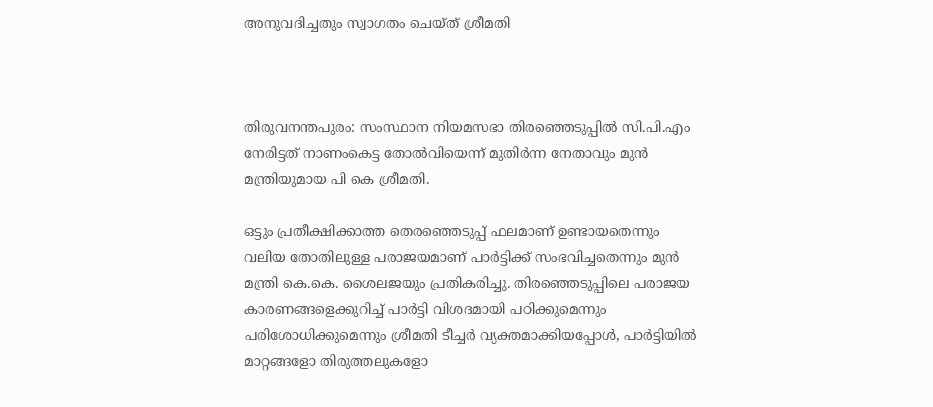അനുവദിച്ചതും സ്വാഗതം ചെയ്ത് ശ്രീമതി



തിരുവനന്തപുരം: സംസ്ഥാന നിയമസഭാ തിരഞ്ഞെടുപ്പില്‍ സി.പി.എം നേരിട്ടത് നാണംകെട്ട തോല്‍വിയെന്ന് മുതിര്‍ന്ന നേതാവും മുന്‍ മന്ത്രിയുമായ പി കെ ശ്രീമതി.

ഒട്ടും പ്രതീക്ഷിക്കാത്ത തെരഞ്ഞെടുപ്പ് ഫലമാണ് ഉണ്ടായതെന്നും വലിയ തോതിലുള്ള പരാജയമാണ് പാര്‍ട്ടിക്ക് സംഭവിച്ചതെന്നും മുന്‍ മന്ത്രി കെ.കെ. ശൈലജയും പ്രതികരിച്ചു. തിരഞ്ഞെടുപ്പിലെ പരാജയ കാരണങ്ങളെക്കുറിച്ച് പാര്‍ട്ടി വിശദമായി പഠിക്കുമെന്നും പരിശോധിക്കുമെന്നും ശ്രീമതി ടീച്ചര്‍ വ്യക്തമാക്കിയപ്പോള്‍, പാര്‍ട്ടിയില്‍ മാറ്റങ്ങളോ തിരുത്തലുകളോ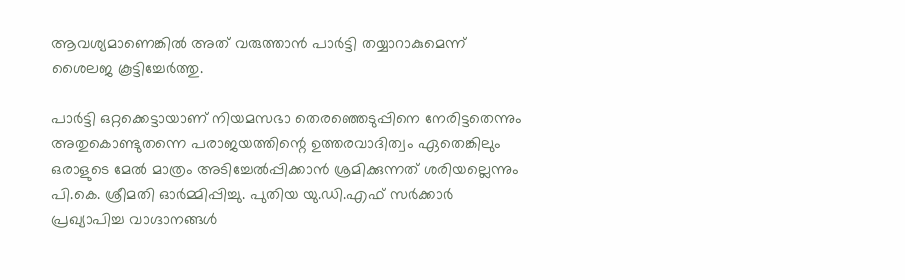ആവശ്യമാണെങ്കില്‍ അത് വരുത്താന്‍ പാര്‍ട്ടി തയ്യാറാകുമെന്ന് ശൈലജ കൂട്ടിച്ചേര്‍ത്തു.

പാര്‍ട്ടി ഒറ്റക്കെട്ടായാണ് നിയമസഭാ തെരഞ്ഞെടുപ്പിനെ നേരിട്ടതെന്നും അതുകൊണ്ടുതന്നെ പരാജയത്തിന്റെ ഉത്തരവാദിത്വം ഏതെങ്കിലും ഒരാളുടെ മേല്‍ മാത്രം അടിച്ചേല്‍പ്പിക്കാന്‍ ശ്രമിക്കുന്നത് ശരിയല്ലെന്നും പി.കെ. ശ്രീമതി ഓര്‍മ്മിപ്പിച്ചു. പുതിയ യു.ഡി.എഫ് സര്‍ക്കാര്‍ പ്രഖ്യാപിച്ച വാഗ്ദാനങ്ങള്‍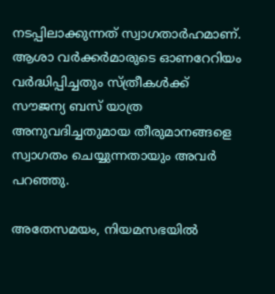നടപ്പിലാക്കുന്നത് സ്വാഗതാര്‍ഹമാണ്. ആശാ വര്‍ക്കര്‍മാരുടെ ഓണറേറിയം വര്‍ദ്ധിപ്പിച്ചതും സ്ത്രീകള്‍ക്ക് സൗജന്യ ബസ് യാത്ര അനുവദിച്ചതുമായ തീരുമാനങ്ങളെ സ്വാഗതം ചെയ്യുന്നതായും അവര്‍ പറഞ്ഞു.

അതേസമയം, നിയമസഭയില്‍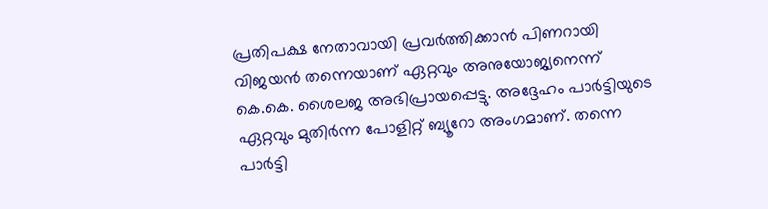പ്രതിപക്ഷ നേതാവായി പ്രവര്‍ത്തിക്കാന്‍ പിണറായി വിജയന്‍ തന്നെയാണ് ഏറ്റവും അനുയോജ്യനെന്ന് കെ.കെ. ശൈലജ അഭിപ്രായപ്പെട്ടു. അദ്ദേഹം പാര്‍ട്ടിയുടെ ഏറ്റവും മുതിര്‍ന്ന പോളിറ്റ് ബ്യൂറോ അംഗമാണ്. തന്നെ പാര്‍ട്ടി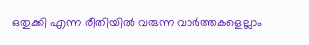ഒതുക്കി എന്ന രീതിയില്‍ വരുന്ന വാര്‍ത്തകളെല്ലാം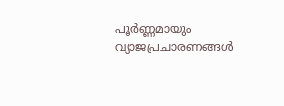പൂര്‍ണ്ണമായും വ്യാജപ്രചാരണങ്ങള്‍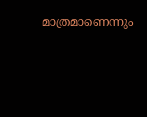മാത്രമാണെന്നും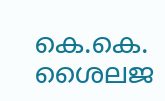കെ.കെ. ശൈലജ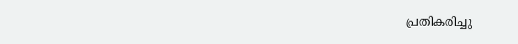പ്രതികരിച്ചു